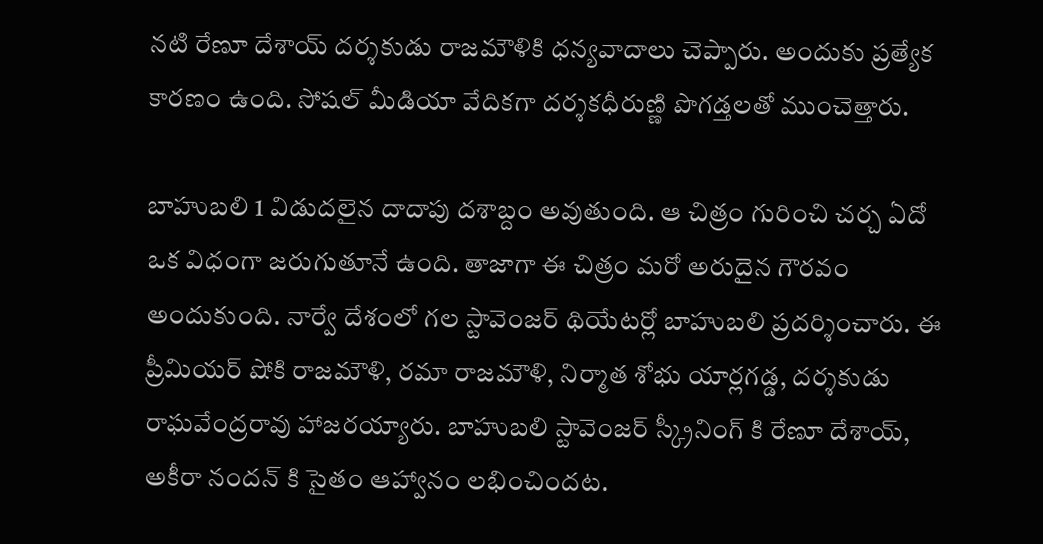నటి రేణూ దేశాయ్ దర్శకుడు రాజమౌళికి ధన్యవాదాలు చెప్పారు. అందుకు ప్రత్యేక కారణం ఉంది. సోషల్ మీడియా వేదికగా దర్శకధీరుణ్ణి పొగడ్తలతో ముంచెత్తారు.

బాహుబలి 1 విడుదలైన దాదాపు దశాబ్దం అవుతుంది. ఆ చిత్రం గురించి చర్చ ఏదో ఒక విధంగా జరుగుతూనే ఉంది. తాజాగా ఈ చిత్రం మరో అరుదైన గౌరవం అందుకుంది. నార్వే దేశంలో గల స్టావెంజర్ థియేటర్లో బాహుబలి ప్రదర్శించారు. ఈ ప్రీమియర్ షోకి రాజమౌళి, రమా రాజమౌళి, నిర్మాత శోభు యార్లగడ్డ, దర్శకుడు రాఘవేంద్రరావు హాజరయ్యారు. బాహుబలి స్టావెంజర్ స్క్రీనింగ్ కి రేణూ దేశాయ్, అకీరా నందన్ కి సైతం ఆహ్వానం లభించిందట.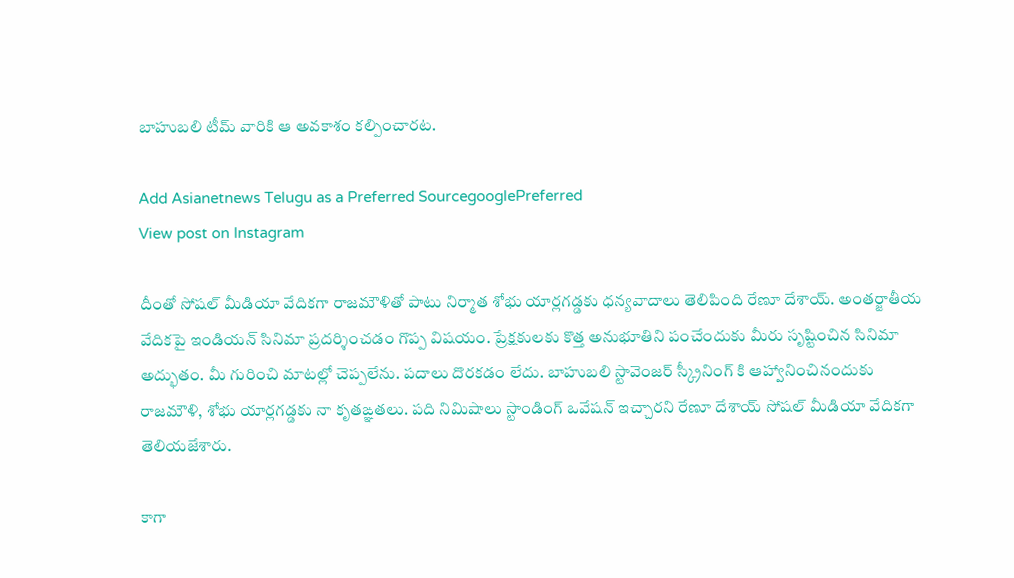బాహుబలి టీమ్ వారికి ఆ అవకాశం కల్పించారట.

Add Asianetnews Telugu as a Preferred SourcegooglePreferred
View post on Instagram

దీంతో సోషల్ మీడియా వేదికగా రాజమౌళితో పాటు నిర్మాత శోభు యార్లగడ్డకు ధన్యవాదాలు తెలిపింది రేణూ దేశాయ్. అంతర్జాతీయ వేదికపై ఇండియన్ సినిమా ప్రదర్శించడం గొప్ప విషయం. ప్రేక్షకులకు కొత్త అనుభూతిని పంచేందుకు మీరు సృష్టించిన సినిమా అద్భుతం. మీ గురించి మాటల్లో చెప్పలేను. పదాలు దొరకడం లేదు. బాహుబలి స్టావెంజర్ స్క్రీనింగ్ కి ఆహ్వానించినందుకు రాజమౌళి, శోభు యార్లగడ్డకు నా కృతఙ్ఞతలు. పది నిమిషాలు స్టాండింగ్ ఒవేషన్ ఇచ్చారని రేణూ దేశాయ్ సోషల్ మీడియా వేదికగా తెలియజేశారు.

కాగా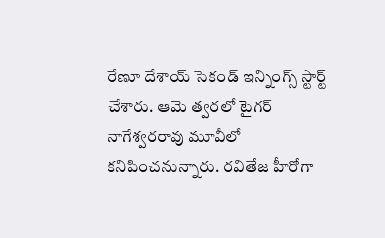రేణూ దేశాయ్ సెకండ్ ఇన్నింగ్స్ స్టార్ట్ చేశారు. ఆమె త్వరలో టైగర్ నాగేశ్వరరావు మూవీలో కనిపించనున్నారు. రవితేజ హీరోగా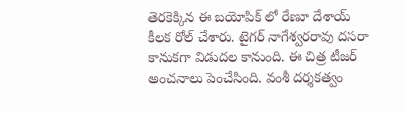తెరకెక్కిన ఈ బయోపిక్ లో రేణూ దేశాయ్ కీలక రోల్ చేశారు. టైగర్ నాగేశ్వరరావు దసరా కానుకగా విడుదల కానుంది. ఈ చిత్ర టీజర్ అంచనాలు పెంచేసింది. వంశీ దర్శకత్వం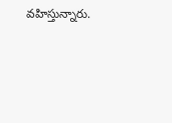వహిస్తున్నారు.